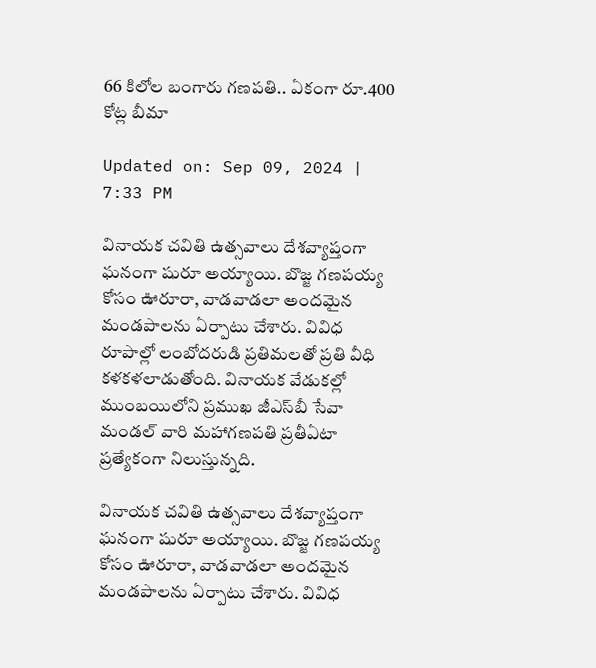66 కిలోల బంగారు గణపతి.. ఏకంగా రూ.400 కోట్ల బీమా

Updated on: Sep 09, 2024 | 7:33 PM

వినాయక చవితి ఉత్సవాలు దేశవ్యాప్తంగా ఘనంగా షురూ అయ్యాయి. బొజ్జ గణపయ్య కోసం ఊరూరా, వాడవాడలా అందమైన మండపాలను ఏర్పాటు చేశారు. వివిధ రూపాల్లో లంబోదరుడి ప్రతిమలతో ప్రతి వీధి కళకళలాడుతోంది. వినాయక వేడుకల్లో ముంబయిలోని ప్రముఖ జీఎస్‌బీ సేవా మండల్‌ వారి మహాగణపతి ప్రతీఏటా ప్రత్యేకంగా నిలుస్తున్నది.

వినాయక చవితి ఉత్సవాలు దేశవ్యాప్తంగా ఘనంగా షురూ అయ్యాయి. బొజ్జ గణపయ్య కోసం ఊరూరా, వాడవాడలా అందమైన మండపాలను ఏర్పాటు చేశారు. వివిధ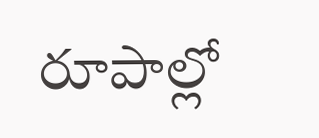రూపాల్లో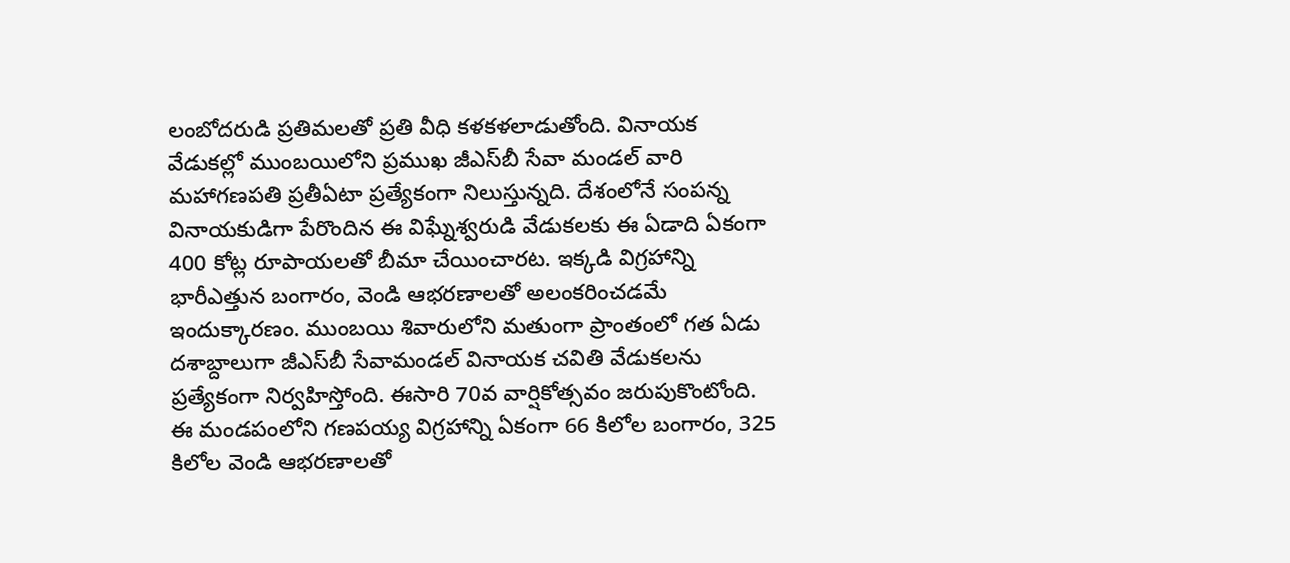లంబోదరుడి ప్రతిమలతో ప్రతి వీధి కళకళలాడుతోంది. వినాయక వేడుకల్లో ముంబయిలోని ప్రముఖ జీఎస్‌బీ సేవా మండల్‌ వారి మహాగణపతి ప్రతీఏటా ప్రత్యేకంగా నిలుస్తున్నది. దేశంలోనే సంపన్న వినాయకుడిగా పేరొందిన ఈ విఘ్నేశ్వరుడి వేడుకలకు ఈ ఏడాది ఏకంగా 400 కోట్ల రూపాయలతో బీమా చేయించారట. ఇక్కడి విగ్రహాన్ని భారీఎత్తున బంగారం, వెండి ఆభరణాలతో అలంకరించడమే ఇందుక్కారణం. ముంబయి శివారులోని మతుంగా ప్రాంతంలో గత ఏడు దశాబ్దాలుగా జీఎస్‌బీ సేవామండల్‌ వినాయక చవితి వేడుకలను ప్రత్యేకంగా నిర్వహిస్తోంది. ఈసారి 70వ వార్షికోత్సవం జరుపుకొంటోంది. ఈ మండపంలోని గణపయ్య విగ్రహాన్ని ఏకంగా 66 కిలోల బంగారం, 325 కిలోల వెండి ఆభరణాలతో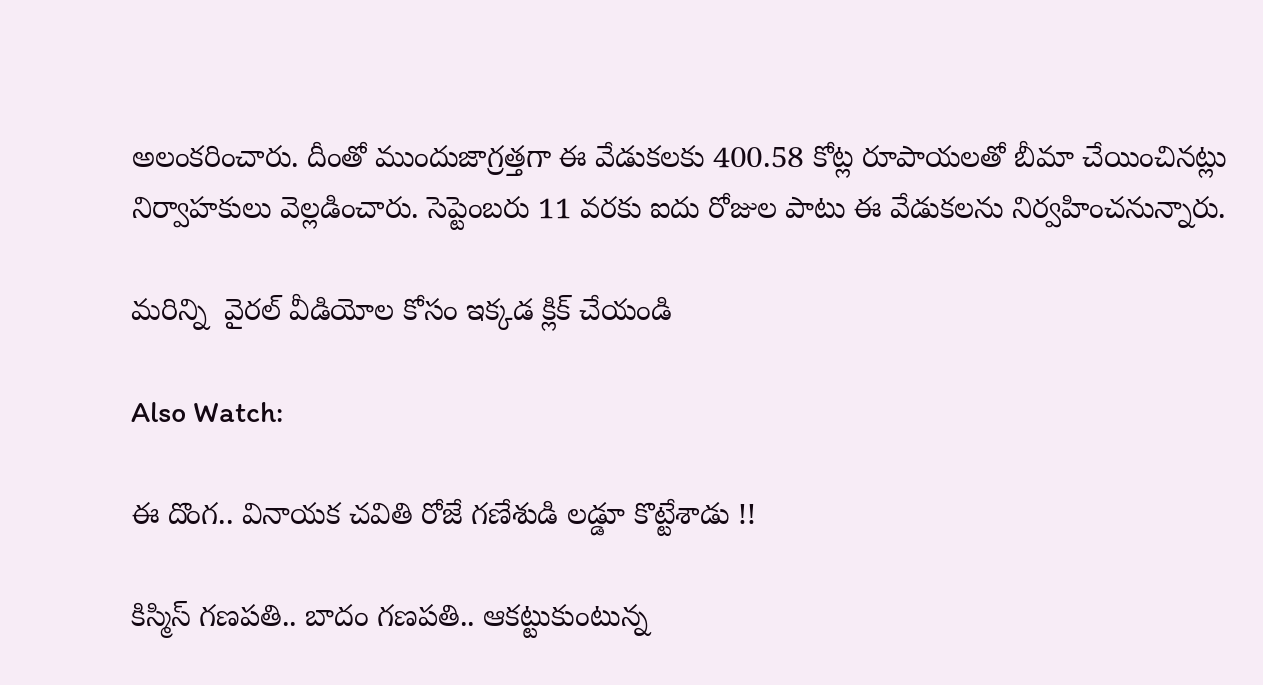అలంకరించారు. దీంతో ముందుజాగ్రత్తగా ఈ వేడుకలకు 400.58 కోట్ల రూపాయలతో బీమా చేయించినట్లు నిర్వాహకులు వెల్లడించారు. సెప్టెంబరు 11 వరకు ఐదు రోజుల పాటు ఈ వేడుకలను నిర్వహించనున్నారు.

మరిన్ని  వైరల్ వీడియోల కోసం ఇక్కడ క్లిక్ చేయండి

Also Watch:

ఈ దొంగ.. వినాయక చవితి రోజే గణేశుడి లడ్డూ కొట్టేశాడు !!

కిస్మిస్‌ గణపతి.. బాదం గణపతి.. ఆకట్టుకుంటున్న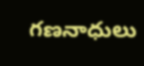గణనాధులు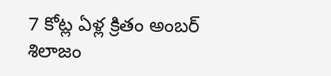7 కోట్ల ఏళ్ల క్రితం అంబర్‌ శిలాజం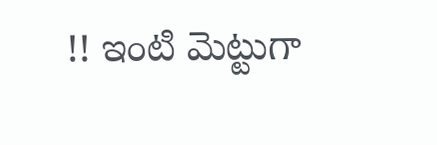!! ఇంటి మెట్టుగా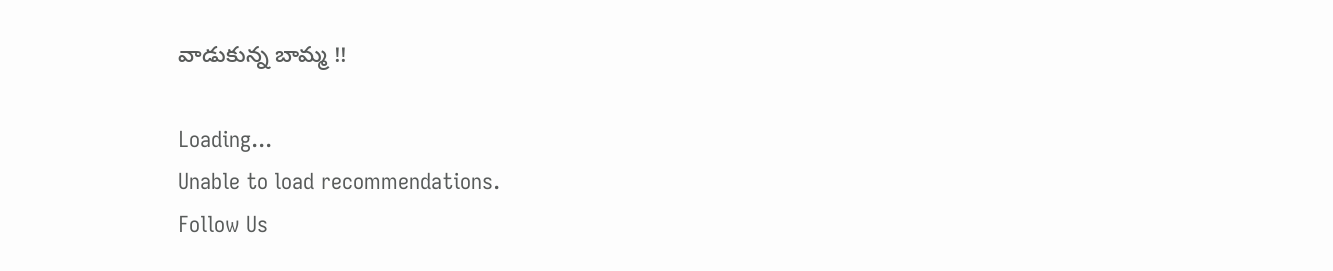వాడుకున్న బామ్మ !!

Loading...
Unable to load recommendations.
Follow Us